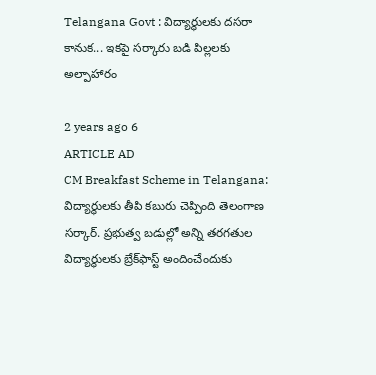Telangana Govt : విద్యార్థులకు దసరా కానుక... ఇకపై సర్కారు బడి పిల్లలకు అల్పాహారం

2 years ago 6
ARTICLE AD
CM Breakfast Scheme in Telangana: విద్యార్థులకు తీపి కబురు చెప్పింది తెలంగాణ సర్కార్. ప్రభుత్వ బడుల్లో అన్ని తరగతుల విద్యార్థులకు బ్రేక్‌ఫాస్ట్‌ అందించేందుకు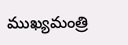ముఖ్యమంత్రి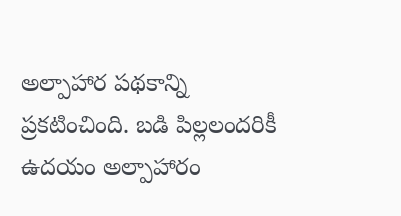అల్పాహార పథకాన్ని ప్రకటించింది. బడి పిల్లలందరికీ ఉదయం అల్పాహారం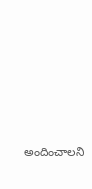అందించాలని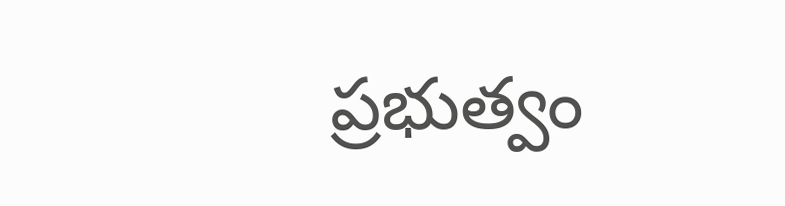ప్రభుత్వం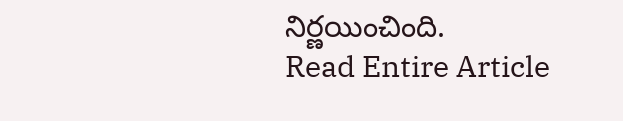నిర్ణయించింది.
Read Entire Article